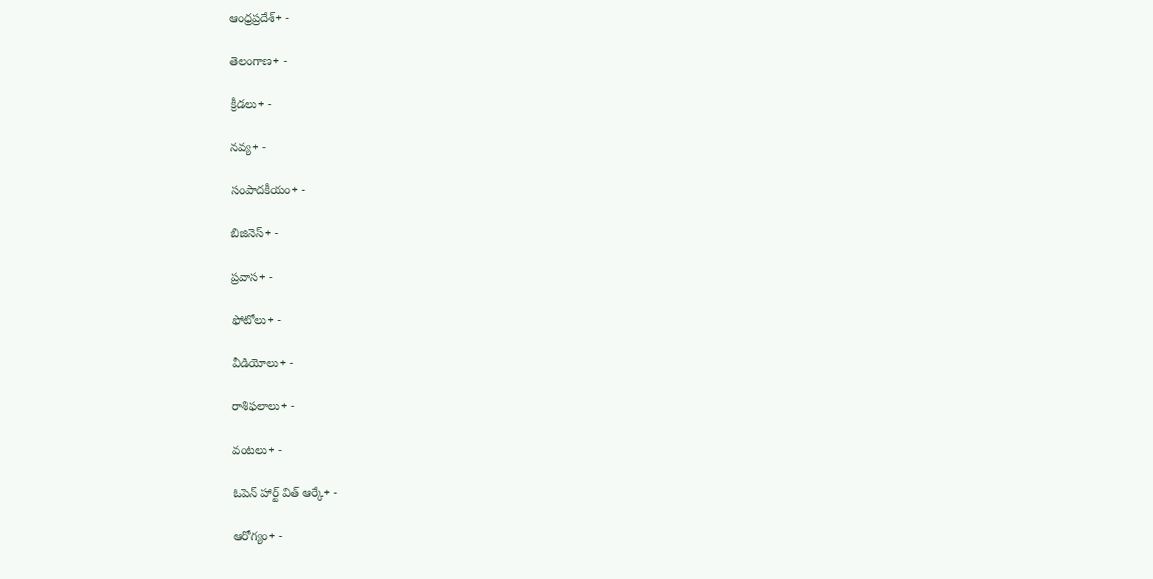ఆంధ్రప్రదేశ్+ -

తెలంగాణ+ -

క్రీడలు+ -

నవ్య+ -

సంపాదకీయం+ -

బిజినెస్+ -

ప్రవాస+ -

ఫోటోలు+ -

వీడియోలు+ -

రాశిఫలాలు+ -

వంటలు+ -

ఓపెన్ హార్ట్ విత్ ఆర్కే+ -

ఆరోగ్యం+ -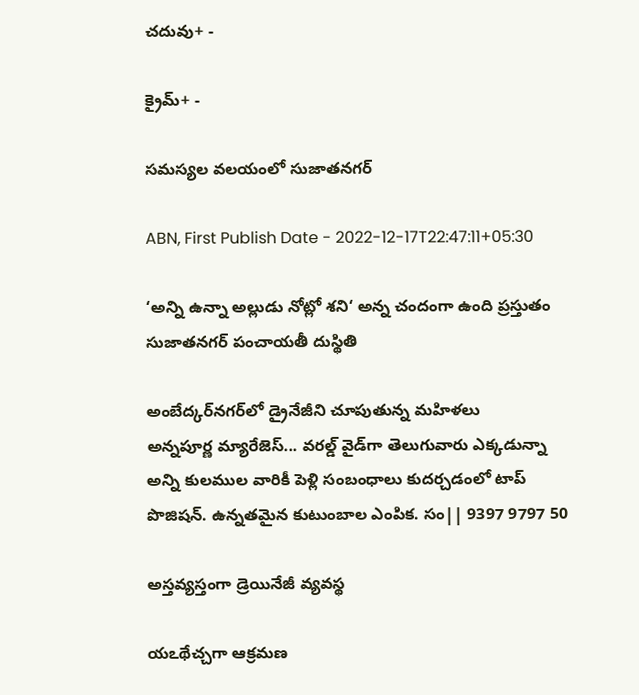చదువు+ -

క్రైమ్+ -

సమస్యల వలయంలో సుజాతనగర్‌

ABN, First Publish Date - 2022-12-17T22:47:11+05:30

‘అన్ని ఉన్నా అల్లుడు నోట్లో శని‘ అన్న చందంగా ఉంది ప్రస్తుతం సుజాతనగర్‌ పంచాయతీ దుస్థితి

అంబేద్కర్‌నగర్‌లో డ్రైనేజీని చూపుతున్న మహిళలు
అన్నపూర్ణ మ్యారేజెస్... వరల్డ్ వైడ్‌గా తెలుగువారు ఎక్కడున్నా అన్ని కులముల వారికీ పెళ్లి సంబంధాలు కుదర్చడంలో టాప్ పొజిషన్. ఉన్నతమైన కుటుంబాల ఎంపిక. సం|| 9397 9797 50

అస్తవ్యస్తంగా డ్రెయినేజీ వ్యవస్థ

యఽథేచ్చగా ఆక్రమణ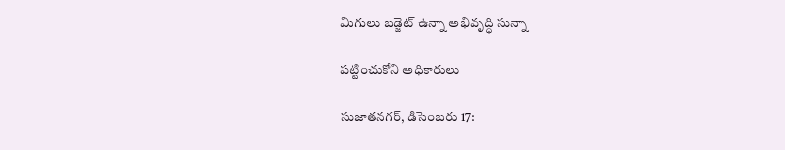మిగులు బడ్జెట్‌ ఉన్నా అభివృద్ధి సున్నా

పట్టించుకోని అధికారులు

సుజాతనగర్‌, డిసెంబరు 17: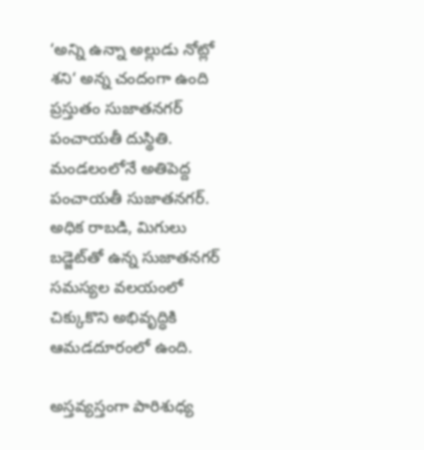‘అన్ని ఉన్నా అల్లుడు నోట్లో శని‘ అన్న చందంగా ఉంది ప్రస్తుతం సుజాతనగర్‌ పంచాయతీ దుస్థితి. మండలంలోనే అతిపెద్ద పంచాయతీ సుజాతనగర్‌. అధిక రాబడి, మిగులు బడ్జెట్‌తో ఉన్న సుజాతనగర్‌ సమస్యల వలయంలో చిక్కుకొని అభివృద్ధికి ఆమడదూరంలో ఉంది.

అస్తవ్యస్తంగా పారిశుధ్య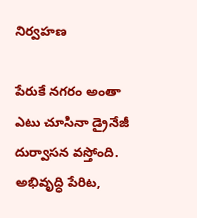నిర్వహణ

పేరుకే నగరం అంతా ఎటు చూసినా డ్రైనేజీ దుర్వాసన వస్తోంది. అభివృద్ధి పేరిట,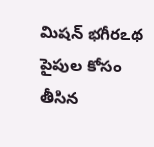మిషన్‌ భగీరఽథ పైపుల కోసం తీసిన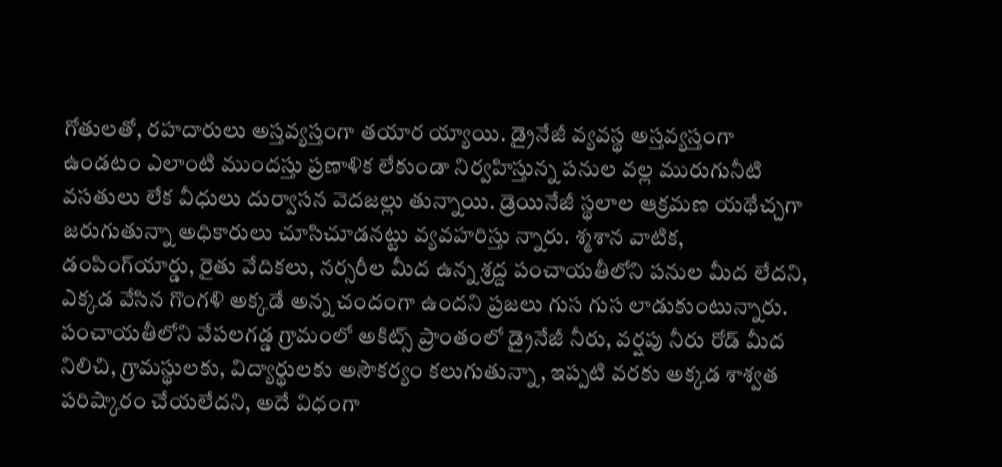గోతులతో, రహదారులు అస్తవ్యస్తంగా తయార య్యాయి. డ్రైనేజీ వ్యవస్థ అస్తవ్యస్తంగా ఉండటం ఎలాంటి ముందస్తు ప్రణాళిక లేకుండా నిర్వహిస్తున్న పనుల వల్ల మురుగునీటి వసతులు లేక వీధులు దుర్వాసన వెదజల్లు తున్నాయి. డ్రెయినేజీ స్థలాల ఆక్రమణ యథేచ్చగా జరుగుతున్నా అధికారులు చూసిచూడనట్టు వ్యవహరిస్తు న్నారు. శ్మశాన వాటిక, డంపింగ్‌యార్డు, రైతు వేదికలు, నర్సరీల మీద ఉన్న శ్రద్ద పంచాయతీలోని పనుల మీద లేదని, ఎక్కడ వేసిన గొంగళి అక్కడే అన్న చందంగా ఉందని ప్రజలు గుస గుస లాడుకుంటున్నారు. పంచాయతీలోని వేపలగడ్డ గ్రామంలో అకిట్స్‌ ప్రాంతంలో డ్రైనేజీ నీరు, వర్షపు నీరు రోడ్‌ మీద నిలిచి, గ్రామస్థులకు, విద్యార్థులకు అసౌకర్యం కలుగుతున్నా, ఇప్పటి వరకు అక్కడ శాశ్వత పరిష్కారం చేయలేదని, అదే విధంగా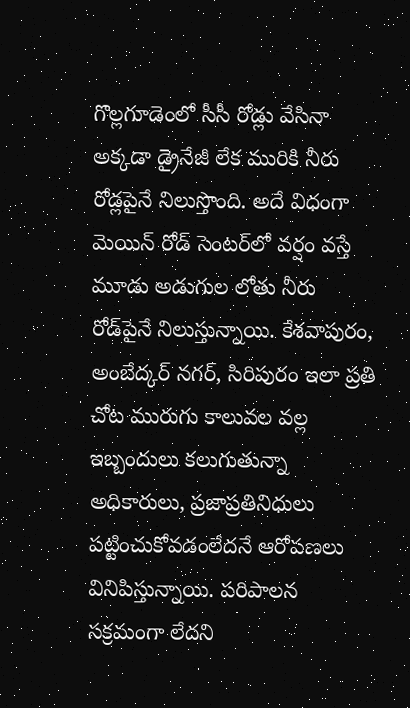గొల్లగూడెంలో సీసీ రోడ్లు వేసినా అక్కడా డ్రైనేజీ లేక మురికి నీరు రోడ్లపైనే నిలుస్తొంది. అదే విధంగా మెయిన్‌ రోడ్‌ సెంటర్‌లో వర్షం వస్తే మూడు అడుగుల లోతు నీరు రోడ్‌పైనే నిలుస్తున్నాయి. కేశవాపురం, అంబేద్కర్‌ నగర్‌, సిరిపురం ఇలా ప్రతి చోట మురుగు కాలువల వల్ల ఇబ్బందులు కలుగుతున్నా అధికారులు, ప్రజాప్రతినిధులు పట్టించుకోవడంలేదనే ఆరోపణలు వినిపిస్తున్నాయి. పరిపాలన సక్రమంగా లేదని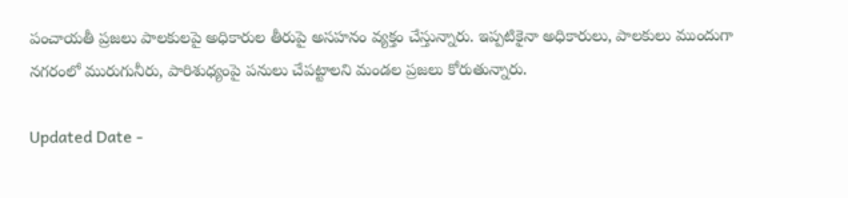పంచాయతీ ప్రజలు పాలకులపై అధికారుల తీరుపై అసహనం వ్యక్తం చేస్తున్నారు. ఇప్పటికైనా అధికారులు, పాలకులు ముందుగా నగరంలో మురుగునీరు, పారిశుధ్యంపై పనులు చేపట్టాలని మండల ప్రజలు కోరుతున్నారు.

Updated Date -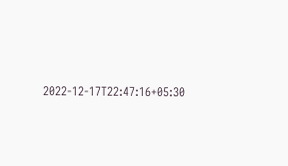2022-12-17T22:47:16+05:30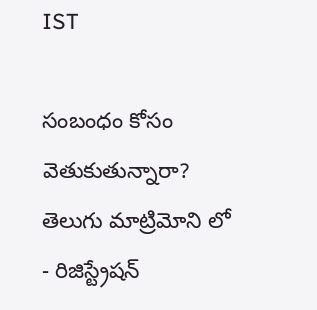IST

సంబంధం కోసం వెతుకుతున్నారా? తెలుగు మాట్రిమోని లో - రిజిస్ట్రేషన్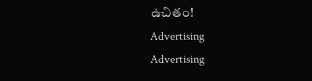ఉచితం!
Advertising
Advertising